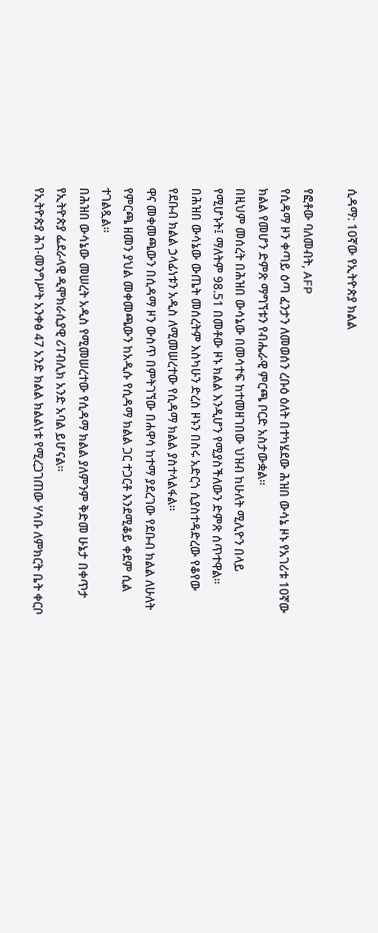ሲዳማ: 10ኛው የኢትዮጵያ ክልል

የፎቶው ባለመብት, AFP
የሲዳማ ዞን ቀጣይ ዕጣ ፈንታን ለመወሰን ረቡዕ ዕለት በተካሄደው ሕዝበ ውሳኔ ዞኑ የአገሪቱ 10ኛው ክልል የመሆን ድምጽ ማግኘቱን የብሔራዊ ምርጫ ቦርድ አስታውቋል።
በዚህም መሰረት በሕዝበ ውሳኔው በመሳተፍ ከተመዘገበው ህዝብ ከሁለት ሚሊዮን በላይ የሚሆኑት፤ ማለትም 98.51 በመቶው ዞኑ ክልል እንዲሆን የሚያስችለውን ድምጽ ሰጥተዋል።
በሕዝበ ውሳኔው ውጤት መሰረትም እስካሁን ድረስ ዞኑን በስሩ አድርጎ ሲያስተዳድረው የቆየው የደቡብ ክልል ኃላፊነቱን አዲስ ለሚመሠረተው የሲዳማ ክልል ያስተላልፋል።
ዋና መቀመጫውን በሲዳማ ዞን ውስጥ በምትገኘው በሐዋሳ ከተማ ያደረገው የደቡብ ክልል ለሁለት የምርጫ ዘመን ያህል መቀመጫውን ከአዲሱ የሲዳማ ክልል ጋር ተጋርቶ እንደሚቆይ ቀደም ሲል ተገልጿል።
በሕዝበ ውሳኔው መሠረት አዲስ የሚመሠረተው የሲዳማ ክልል ያለምንም ቅድመ ሁኔታ በቀጥታ የኢትዮጵያ ፌደራላዊ ዲሞክራሲያዊ ሪፐብሊክ አንድ አባል ይሆናል።
የኢትዮጵያ ሕገ-መንግሥት አንቀፅ 47 አንድ ክልል ክልልነቱ የሚረጋገጠው ሃሳቡ ለምክርት ቤት ቀርቦ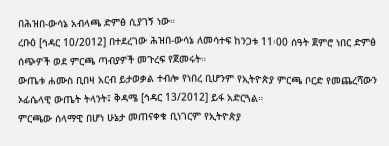በሕዝበ-ውሳኔ አብላጫ ድምፅ ሲያገኝ ነው።
ረቡዕ [ኅዳር 10/2012] በተደረገው ሕዝበ-ውሳኔ ለመሳተፍ ከንጋቱ 11፡00 ሰዓት ጀምሮ ነበር ድምፅ ሰጭዎች ወደ ምርጫ ጣብያዎች መጉረፍ የጀመሩት።
ውጤቱ ሐሙስ ቢበዛ አርብ ይታወቃል ተብሎ የነበረ ቢሆንም የኢትዮጵያ ምርጫ ቦርድ የመጨረሻውን ኦፊሴላዊ ውጤት ትላንት፤ ቅዳሜ [ኅዳር 13/2012] ይፋ አድርጓል።
ምርጫው ሰላማዊ በሆነ ሁኔታ መጠናቀቁ ቢነገርም የኢትዮጵያ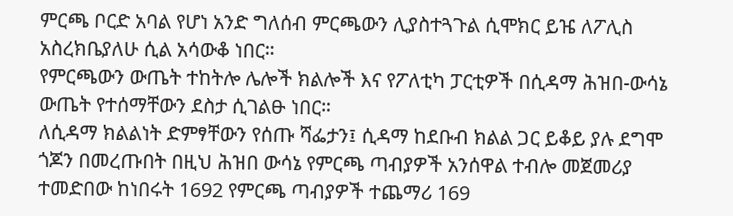ምርጫ ቦርድ አባል የሆነ አንድ ግለሰብ ምርጫውን ሊያስተጓጉል ሲሞክር ይዤ ለፖሊስ አስረክቤያለሁ ሲል አሳውቆ ነበር።
የምርጫውን ውጤት ተከትሎ ሌሎች ክልሎች እና የፖለቲካ ፓርቲዎች በሲዳማ ሕዝበ-ውሳኔ ውጤት የተሰማቸውን ደስታ ሲገልፁ ነበር።
ለሲዳማ ክልልነት ድምፃቸውን የሰጡ ሻፌታን፤ ሲዳማ ከደቡብ ክልል ጋር ይቆይ ያሉ ደግሞ ጎጆን በመረጡበት በዚህ ሕዝበ ውሳኔ የምርጫ ጣብያዎች አንሰዋል ተብሎ መጀመሪያ ተመድበው ከነበሩት 1692 የምርጫ ጣብያዎች ተጨማሪ 169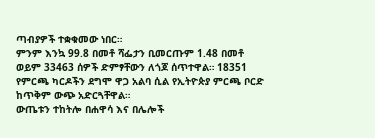ጣብያዎች ተቋቁመው ነበር።
ምንም እንኳ 99.8 በመቶ ሻፌታን ቢመርጡም 1.48 በመቶ ወይም 33463 ሰዎች ድምፃቸውን ለጎጆ ሰጥተዋል። 18351 የምርጫ ካርዶችን ደግሞ ዋጋ አልባ ሲል የኢትዮጵያ ምርጫ ቦርድ ከጥቅም ውጭ አድርጓቸዋል።
ውጤቱን ተከትሎ በሐዋሳ እና በሌሎች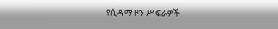የሲዳማ ዞን ሥፍራዎች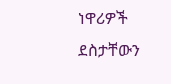ነዋሪዎች ደስታቸውን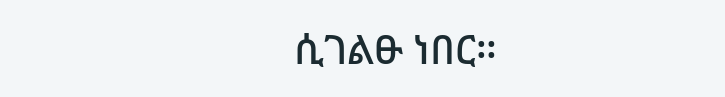ሲገልፁ ነበር።